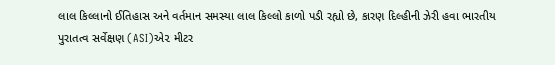લાલ કિલ્લાનો ઈતિહાસ અને વર્તમાન સમસ્યા લાલ કિલ્લો કાળો પડી રહ્યો છે, કારણ દિલ્હીની ઝેરી હવા ભારતીય પુરાતત્વ સર્વેક્ષણ (ASI)એ૨ મીટર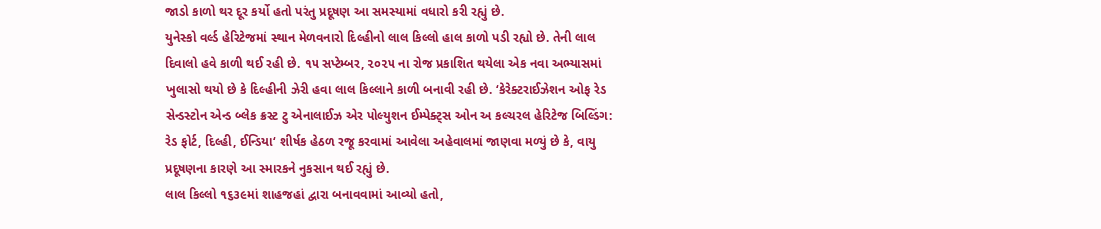જાડો કાળો થર દૂર કર્યો હતો પરંતુ પ્રદૂષણ આ સમસ્યામાં વધારો કરી રહ્યું છે.
યુનેસ્કો વર્લ્ડ હેરિટેજમાં સ્થાન મેળવનારો દિલ્હીનો લાલ કિલ્લો હાલ કાળો પડી રહ્યો છે. તેની લાલ દિવાલો હવે કાળી થઈ રહી છે. ૧૫ સપ્ટેમ્બર, ૨૦૨૫ ના રોજ પ્રકાશિત થયેલા એક નવા અભ્યાસમાં ખુલાસો થયો છે કે દિલ્હીની ઝેરી હવા લાલ કિલ્લાને કાળી બનાવી રહી છે. ‘કેરેક્ટરાઈઝેશન ઓફ રેડ સેન્ડસ્ટોન એન્ડ બ્લેક ક્રસ્ટ ટુ એનાલાઈઝ એર પોલ્યુશન ઈમ્પેક્ટ્સ ઓન અ કલ્ચરલ હેરિટેજ બિલ્ડિંગ: રેડ ફોર્ટ, દિલ્હી, ઈન્ડિયા‘ શીર્ષક હેઠળ રજૂ કરવામાં આવેલા અહેવાલમાં જાણવા મળ્યું છે કે, વાયુ પ્રદૂષણના કારણે આ સ્મારકને નુકસાન થઈ રહ્યું છે.
લાલ કિલ્લો ૧૬૩૯માં શાહજહાં દ્વારા બનાવવામાં આવ્યો હતો,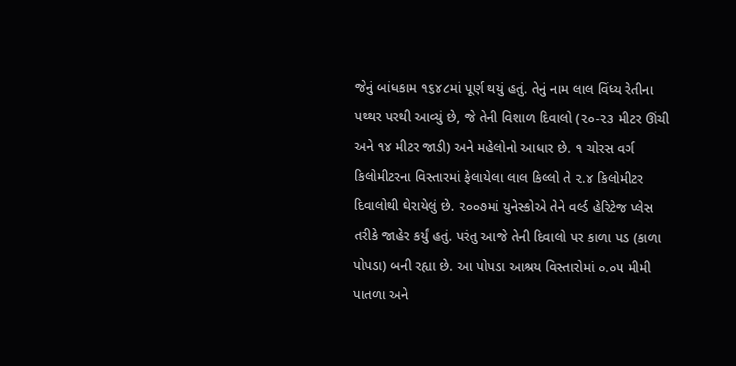જેનું બાંધકામ ૧૬૪૮માં પૂર્ણ થયું હતું. તેનું નામ લાલ વિંધ્ય રેતીના પથ્થર પરથી આવ્યું છે, જે તેની વિશાળ દિવાલો (૨૦-૨૩ મીટર ઊંચી અને ૧૪ મીટર જાડી) અને મહેલોનો આધાર છે. ૧ ચોરસ વર્ગ કિલોમીટરના વિસ્તારમાં ફેલાયેલા લાલ કિલ્લો તે ૨.૪ કિલોમીટર દિવાલોથી ઘેરાયેલું છે. ૨૦૦૭માં યુનેસ્કોએ તેને વર્લ્ડ હેરિટેજ પ્લેસ તરીકે જાહેર કર્યું હતું. પરંતુ આજે તેની દિવાલો પર કાળા પડ (કાળા પોપડા) બની રહ્યા છે. આ પોપડા આશ્રય વિસ્તારોમાં ૦.૦૫ મીમી પાતળા અને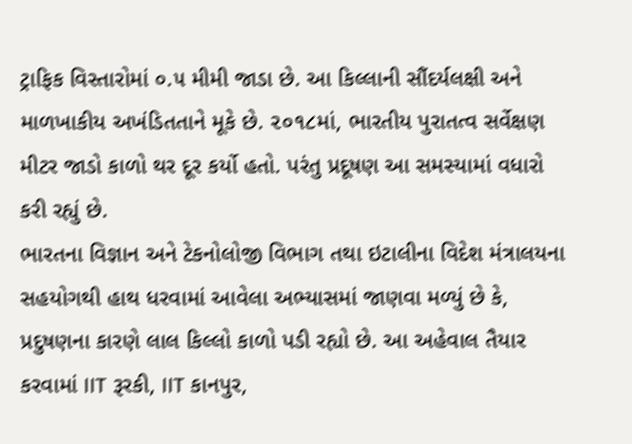ટ્રાફિક વિસ્તારોમાં ૦.૫ મીમી જાડા છે. આ કિલ્લાની સૌંદર્યલક્ષી અને માળખાકીય અખંડિતતાને મૂકે છે. ૨૦૧૮માં, ભારતીય પુરાતત્વ સર્વેક્ષણ મીટર જાડો કાળો થર દૂર કર્યો હતો. પરંતુ પ્રદૂષણ આ સમસ્યામાં વધારો કરી રહ્યું છે.
ભારતના વિજ્ઞાન અને ટેકનોલોજી વિભાગ તથા ઇટાલીના વિદેશ મંત્રાલયના સહયોગથી હાથ ધરવામાં આવેલા અભ્યાસમાં જાણવા મળ્યું છે કે, પ્રદુષણના કારણે લાલ કિલ્લો કાળો પડી રહ્યો છે. આ અહેવાલ તૈયાર કરવામાં IIT રૂરકી, IIT કાનપુર,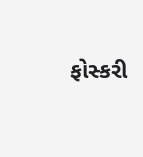ફોસ્કરી